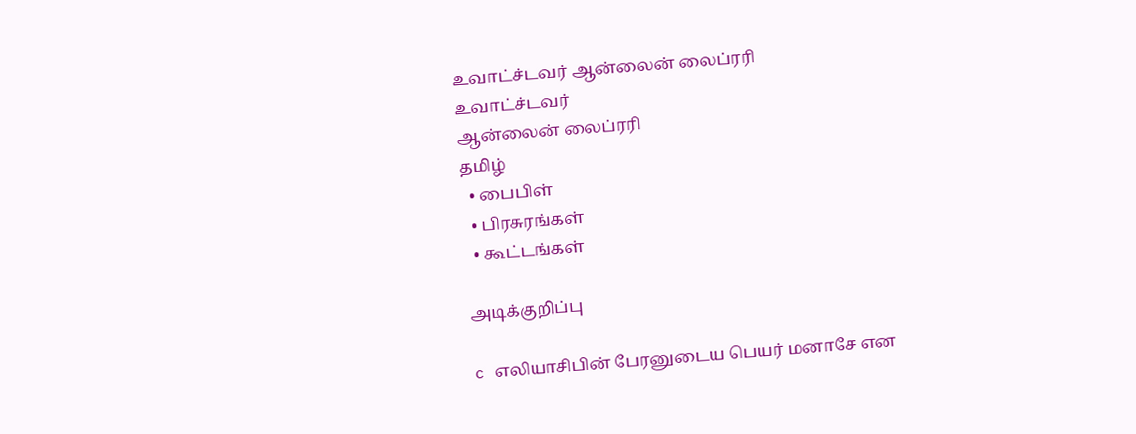உவாட்ச்டவர் ஆன்லைன் லைப்ரரி
உவாட்ச்டவர்
ஆன்லைன் லைப்ரரி
தமிழ்
  • பைபிள்
  • பிரசுரங்கள்
  • கூட்டங்கள்

அடிக்குறிப்பு

c எலியாசிபின் பேரனுடைய பெயர் மனாசே என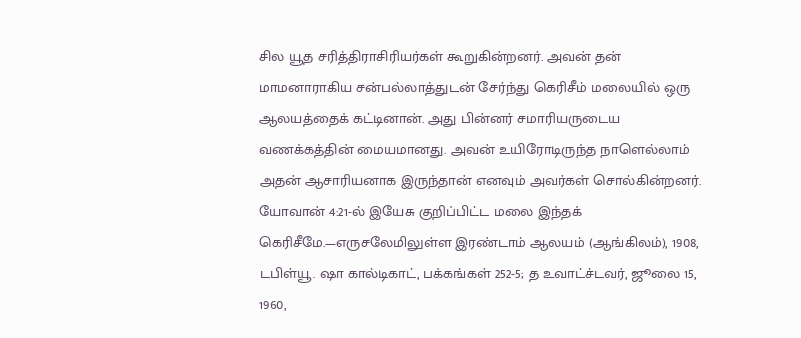சில யூத சரித்திராசிரியர்கள் கூறுகின்றனர். அவன் தன் மாமனாராகிய சன்பல்லாத்துடன் சேர்ந்து கெரிசீம் மலையில் ஒரு ஆலயத்தைக் கட்டினான். அது பின்னர் சமாரியருடைய வணக்கத்தின் மையமானது. அவன் உயிரோடிருந்த நாளெல்லாம் அதன் ஆசாரியனாக இருந்தான் எனவும் அவர்கள் சொல்கின்றனர். யோவான் 4:21-ல் இயேசு குறிப்பிட்ட மலை இந்தக் கெரிசீமே.—எருசலேமிலுள்ள இரண்டாம் ஆலயம் (ஆங்கிலம்), 1908, டபிள்யூ. ஷா கால்டிகாட், பக்கங்கள் 252-5; த உவாட்ச்டவர், ஜூலை 15, 1960,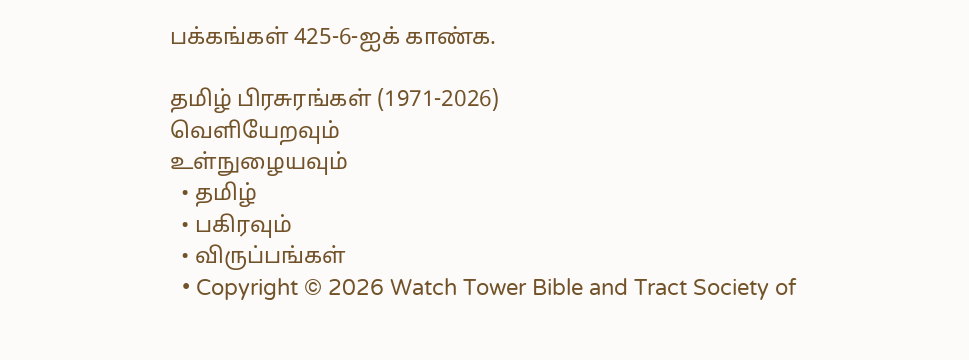பக்கங்கள் 425-6-ஐக் காண்க.

தமிழ் பிரசுரங்கள் (1971-2026)
வெளியேறவும்
உள்நுழையவும்
  • தமிழ்
  • பகிரவும்
  • விருப்பங்கள்
  • Copyright © 2026 Watch Tower Bible and Tract Society of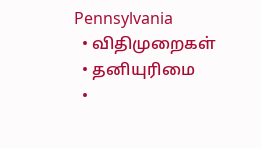Pennsylvania
  • விதிமுறைகள்
  • தனியுரிமை
  •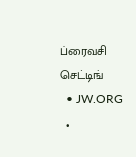ப்ரைவசி செட்டிங்
  • JW.ORG
  •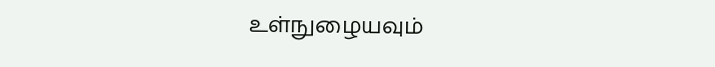உள்நுழையவும்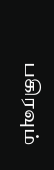பகிரவும்